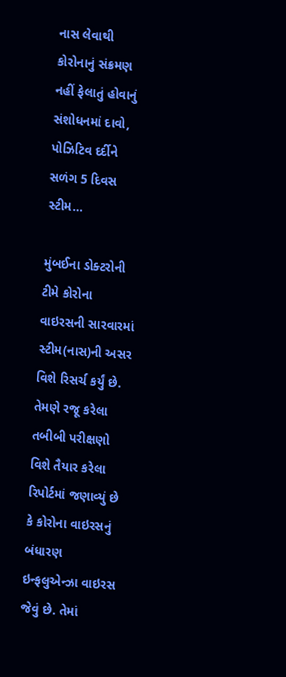નાસ લેવાથી કોરોનાનું સંક્રમણ નહીં ફેલાતું હોવાનું સંશોધનમાં દાવો, પોઝિટિવ દર્દીને સળંગ 5 દિવસ સ્ટીમ…

મુંબઈના ડોક્ટરોની ટીમે કોરોના વાઇરસની સારવારમાં સ્ટીમ(નાસ)ની અસર વિશે રિસર્ચ કર્યું છે. તેમણે રજૂ કરેલા તબીબી પરીક્ષણો વિશે તૈયાર કરેલા રિપોર્ટમાં જણાવ્યું છે કે કોરોના વાઇરસનું બંધારણ ઇન્ફલુએન્ઝા વાઇરસ જેવું છે. તેમાં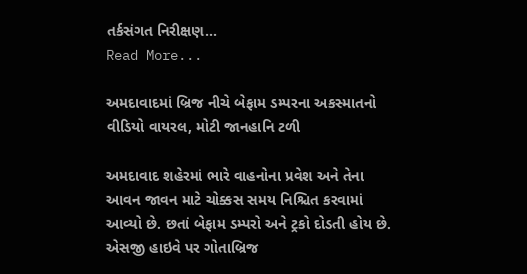તર્કસંગત નિરીક્ષણ…
Read More...

અમદાવાદમાં બ્રિજ નીચે બેફામ ડમ્પરના અકસ્માતનો વીડિયો વાયરલ, મોટી જાનહાનિ ટળી

અમદાવાદ શહેરમાં ભારે વાહનોના પ્રવેશ અને તેના આવન જાવન માટે ચોક્કસ સમય નિશ્ચિત કરવામાં આવ્યો છે. છતાં બેફામ ડમ્પરો અને ટ્રકો દોડતી હોય છે. એસજી હાઇવે પર ગોતાબ્રિજ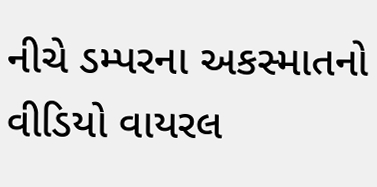નીચે ડમ્પરના અકસ્માતનો વીડિયો વાયરલ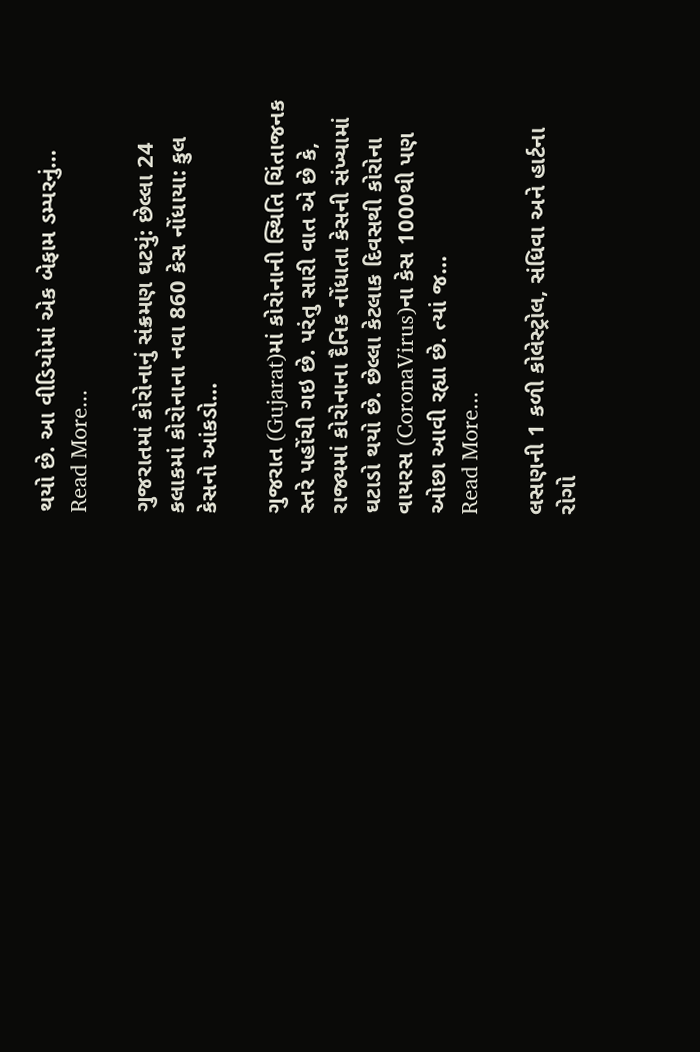થયો છે. આ વીડિયોમાં એક બેફામ ડમ્પરનું…
Read More...

ગુજરાતમાં કોરોનાનું સંક્રમણ ઘટયું: છેલ્લા 24 કલાકમાં કોરોનાના નવા 860 કેસ નોંધાયા: કુલ કેસનો આંકડો…

ગુજરાત (Gujarat)માં કોરોનાની સ્થિતિ ચિંતાજનક સ્તરે પહોંચી ગઇ છે. પરંતુ સારી વાત એ છે કે, રાજ્યમાં કોરોનાના દૈનિક નોંધાતા કેસની સંખ્યામાં ઘટાડો થયો છે. છેલ્લા કેટલાક દિવસથી કોરોના વાયરસ (CoronaVirus)ના કેસ 1000થી પણ ઓછા આવી રહ્યા છે. ત્યાં જ…
Read More...

લસણની 1 કળી કોલેસ્ટ્રોલ, સંધિવા અને હાર્ટના રોગો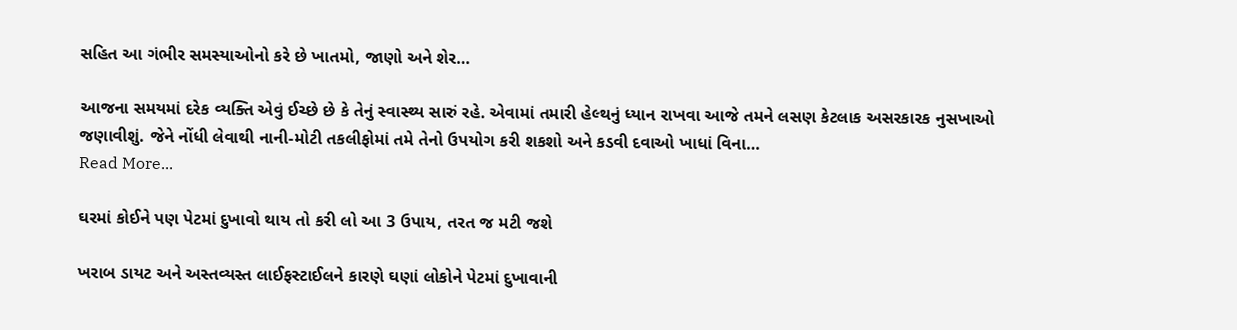સહિત આ ગંભીર સમસ્યાઓનો કરે છે ખાતમો, જાણો અને શેર…

આજના સમયમાં દરેક વ્યક્તિ એવું ઈચ્છે છે કે તેનું સ્વાસ્થ્ય સારું રહે. એવામાં તમારી હેલ્થનું ધ્યાન રાખવા આજે તમને લસણ કેટલાક અસરકારક નુસખાઓ જણાવીશું. જેને નોંધી લેવાથી નાની-મોટી તકલીફોમાં તમે તેનો ઉપયોગ કરી શકશો અને કડવી દવાઓ ખાધાં વિના…
Read More...

ઘરમાં કોઈને પણ પેટમાં દુખાવો થાય તો કરી લો આ 3 ઉપાય, તરત જ મટી જશે

ખરાબ ડાયટ અને અસ્તવ્યસ્ત લાઈફસ્ટાઈલને કારણે ઘણાં લોકોને પેટમાં દુખાવાની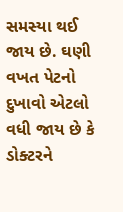સમસ્યા થઈ જાય છે. ઘણી વખત પેટનો દુખાવો એટલો વધી જાય છે કે ડોક્ટરને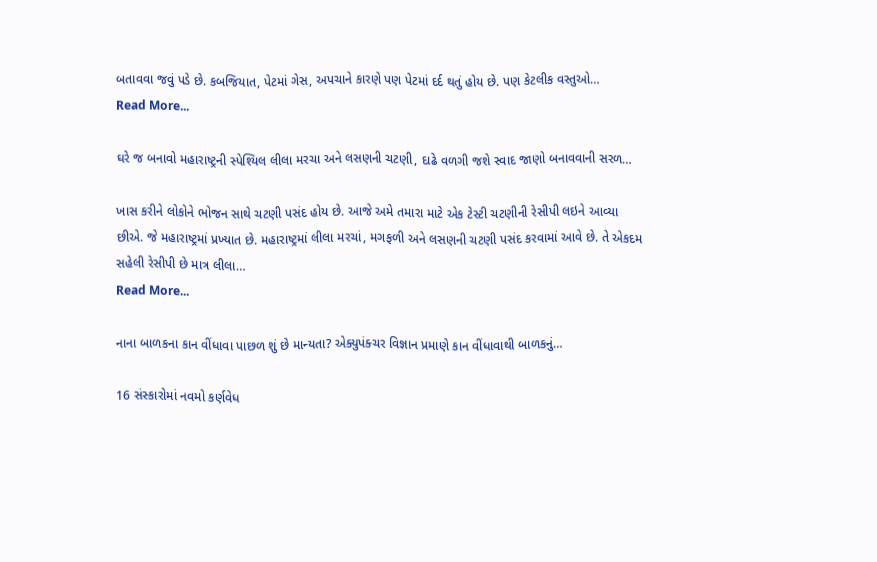બતાવવા જવું પડે છે. કબજિયાત, પેટમાં ગેસ, અપચાને કારણે પણ પેટમાં દર્દ થતું હોય છે. પણ કેટલીક વસ્તુઓ…
Read More...

ઘરે જ બનાવો મહારાષ્ટ્રની સ્પેશ્યિલ લીલા મરચા અને લસણની ચટણી, દાઢે વળગી જશે સ્વાદ જાણો બનાવવાની સરળ…

ખાસ કરીને લોકોને ભોજન સાથે ચટણી પસંદ હોય છે. આજે અમે તમારા માટે એક ટેસ્ટી ચટણીની રેસીપી લઇને આવ્યા છીએ. જે મહારાષ્ટ્રમાં પ્રખ્યાત છે. મહારાષ્ટ્રમાં લીલા મરચાં, મગફળી અને લસણની ચટણી પસંદ કરવામાં આવે છે. તે એકદમ સહેલી રેસીપી છે માત્ર લીલા…
Read More...

નાના બાળકના કાન વીંધાવા પાછળ શું છે માન્યતા? એક્યુપંક્ચર વિજ્ઞાન પ્રમાણે કાન વીંધાવાથી બાળકનું…

16 સંસ્કારોમાં નવમો કર્ણવેધ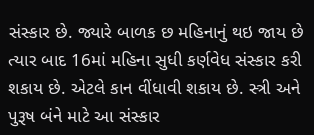સંસ્કાર છે. જ્યારે બાળક છ મહિનાનું થઇ જાય છે ત્યાર બાદ 16માં મહિના સુધી કર્ણવેધ સંસ્કાર કરી શકાય છે. એટલે કાન વીંધાવી શકાય છે. સ્ત્રી અને પુરૂષ બંને માટે આ સંસ્કાર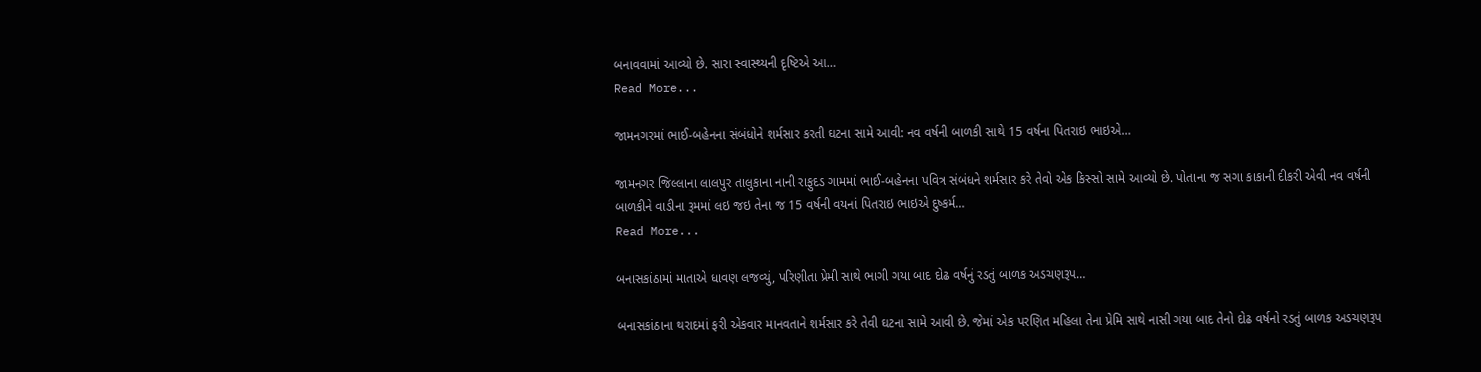બનાવવામાં આવ્યો છે. સારા સ્વાસ્થ્યની દૃષ્ટિએ આ…
Read More...

જામનગરમાં ભાઈ-બહેનના સંબંધોને શર્મસાર કરતી ઘટના સામે આવી: નવ વર્ષની બાળકી સાથે 15 વર્ષના પિતરાઇ ભાઇએ…

જામનગર જિલ્લાના લાલપુર તાલુકાના નાની રાફુદડ ગામમાં ભાઈ-બહેનના પવિત્ર સંબંધને શર્મસાર કરે તેવો એક કિસ્સો સામે આવ્યો છે. પોતાના જ સગા કાકાની દીકરી એવી નવ વર્ષની બાળકીને વાડીના રૂમમાં લઇ જઇ તેના જ 15 વર્ષની વયનાં પિતરાઇ ભાઇએ દુષ્કર્મ…
Read More...

બનાસકાંઠામાં માતાએ ધાવણ લજવ્યું, પરિણીતા પ્રેમી સાથે ભાગી ગયા બાદ દોઢ વર્ષનું રડતું બાળક અડચણરૂપ…

બનાસકાંઠાના થરાદમાં ફરી એકવાર માનવતાને શર્મસાર કરે તેવી ઘટના સામે આવી છે. જેમાં એક પરણિત મહિલા તેના પ્રેમિ સાથે નાસી ગયા બાદ તેનો દોઢ વર્ષનો રડતું બાળક અડચણરૂપ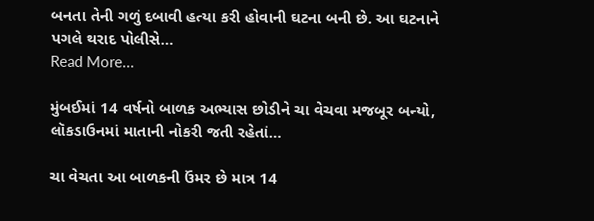બનતા તેની ગળું દબાવી હત્યા કરી હોવાની ઘટના બની છે. આ ઘટનાને પગલે થરાદ પોલીસે…
Read More...

મુંબઈમાં 14 વર્ષનો બાળક અભ્યાસ છોડીને ચા વેચવા મજબૂર બન્યો, લૉકડાઉનમાં માતાની નોકરી જતી રહેતાં…

ચા વેચતા આ બાળકની ઉંમર છે માત્ર 14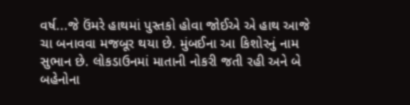વર્ષ...જે ઉંમરે હાથમાં પુસ્તકો હોવા જોઈએ એ હાથ આજે ચા બનાવવા મજબૂર થયા છે. મુંબઈના આ કિશોરનું નામ સુભાન છે. લોકડાઉનમાં માતાની નોકરી જતી રહી અને બે બહેનોના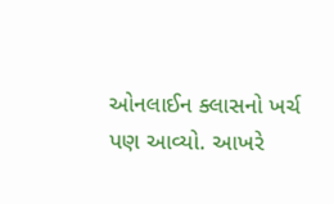ઓનલાઈન ક્લાસનો ખર્ચ પણ આવ્યો. આખરે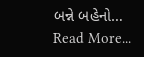બન્ને બહેનો…
Read More...